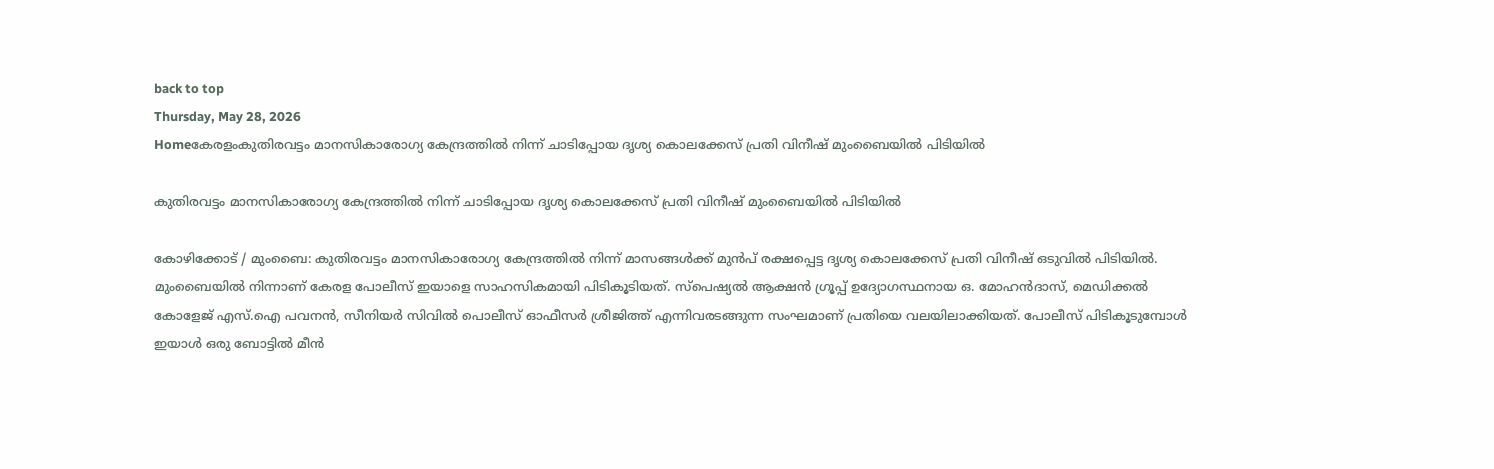back to top
Thursday, May 28, 2026
Homeകേരളംകുതിരവട്ടം മാനസികാരോഗ്യ കേന്ദ്രത്തിൽ നിന്ന് ചാടിപ്പോയ ദൃശ്യ കൊലക്കേസ് പ്രതി വിനീഷ് മുംബൈയിൽ പിടിയിൽ

കുതിരവട്ടം മാനസികാരോഗ്യ കേന്ദ്രത്തിൽ നിന്ന് ചാടിപ്പോയ ദൃശ്യ കൊലക്കേസ് പ്രതി വിനീഷ് മുംബൈയിൽ പിടിയിൽ

കോഴിക്കോട് / മുംബൈ: കുതിരവട്ടം മാനസികാരോഗ്യ കേന്ദ്രത്തിൽ നിന്ന് മാസങ്ങൾക്ക് മുൻപ് രക്ഷപ്പെട്ട ദൃശ്യ കൊലക്കേസ് പ്രതി വിനീഷ് ഒടുവിൽ പിടിയിൽ. മുംബൈയിൽ നിന്നാണ് കേരള പോലീസ് ഇയാളെ സാഹസികമായി പിടികൂടിയത്. സ്പെഷ്യൽ ആക്ഷൻ ഗ്രൂപ്പ് ഉദ്യോഗസ്ഥനായ ഒ. മോഹൻദാസ്, മെഡിക്കൽ കോളേജ് എസ്‌.ഐ പവനൻ, സീനിയർ സിവിൽ പൊലീസ് ഓഫീസർ ശ്രീജിത്ത്‌ എന്നിവരടങ്ങുന്ന സംഘമാണ് പ്രതിയെ വലയിലാക്കിയത്. പോലീസ് പിടികൂടുമ്പോൾ ഇയാൾ ഒരു ബോട്ടിൽ മീൻ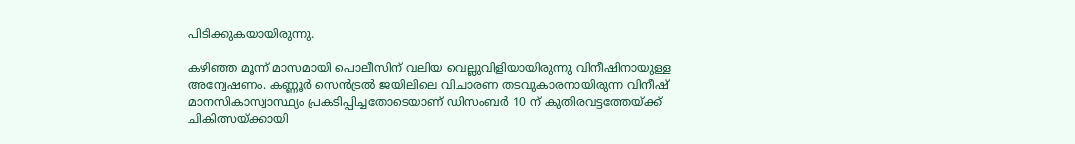പിടിക്കുകയായിരുന്നു.

കഴിഞ്ഞ മൂന്ന് മാസമായി പൊലീസിന് വലിയ വെല്ലുവിളിയായിരുന്നു വിനീഷിനായുള്ള അന്വേഷണം. കണ്ണൂർ സെൻട്രൽ ജയിലിലെ വിചാരണ തടവുകാരനായിരുന്ന വിനീഷ് മാനസികാസ്വാസ്ഥ്യം പ്രകടിപ്പിച്ചതോടെയാണ് ഡിസംബർ 10 ന് കുതിരവട്ടത്തേയ്ക്ക് ചികിത്സയ്ക്കായി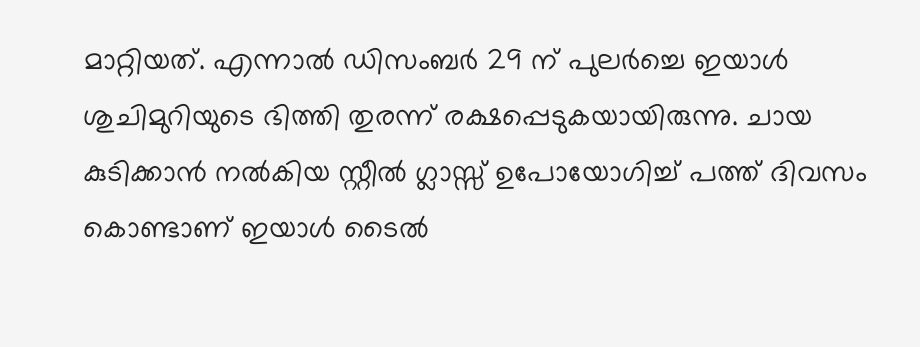മാറ്റിയത്. എന്നാൽ ഡിസംബർ 29 ന് പുലർച്ചെ ഇയാൾ ശുചിമുറിയുടെ ഭിത്തി തുരന്ന് രക്ഷപ്പെടുകയായിരുന്നു. ചായ കുടിക്കാൻ നൽകിയ സ്റ്റീൽ ഗ്ലാസ്സ് ഉപോയോഗിച്ച് പത്ത് ദിവസം കൊണ്ടാണ് ഇയാൾ ടൈൽ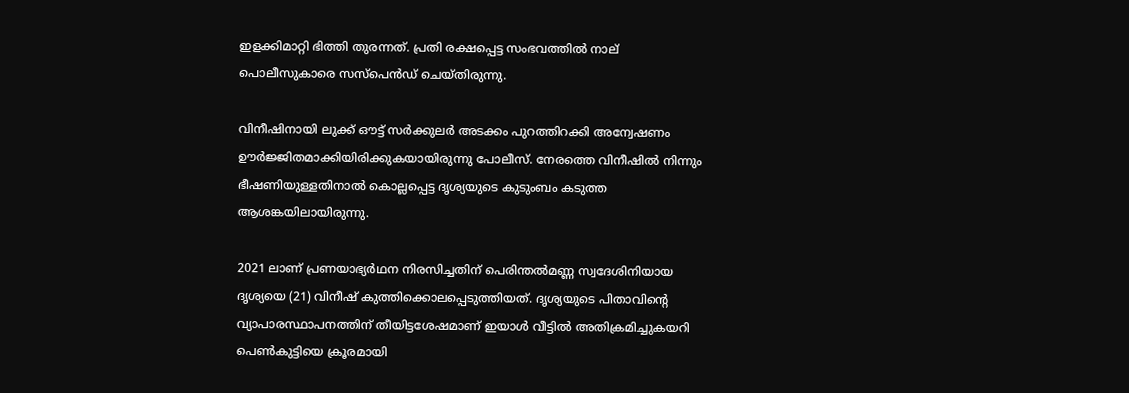ഇളക്കിമാറ്റി ഭിത്തി തുരന്നത്. പ്രതി രക്ഷപ്പെട്ട സംഭവത്തിൽ നാല് പൊലീസുകാരെ സസ്‌പെൻഡ് ചെയ്തിരുന്നു.

വിനീഷിനായി ലുക്ക് ഔട്ട് സര്‍ക്കുലര്‍ അടക്കം പുറത്തിറക്കി അന്വേഷണം ഊർജ്ജിതമാക്കിയിരിക്കുകയായിരുന്നു പോലീസ്. നേരത്തെ വിനീഷില്‍ നിന്നും ഭീഷണിയുള്ളതിനാല്‍ കൊല്ലപ്പെട്ട ദൃശ്യയുടെ കുടുംബം കടുത്ത ആശങ്കയിലായിരുന്നു.

2021 ലാണ് പ്രണയാഭ്യർഥന നിരസിച്ചതിന് പെരിന്തൽമണ്ണ സ്വദേശിനിയായ ദൃശ്യയെ (21) വിനീഷ് കുത്തിക്കൊലപ്പെടുത്തിയത്. ദൃശ്യയുടെ പിതാവിന്റെ വ്യാപാരസ്ഥാപനത്തിന് തീയിട്ടശേഷമാണ് ഇയാൾ വീട്ടിൽ അതിക്രമിച്ചുകയറി പെൺകുട്ടിയെ ക്രൂരമായി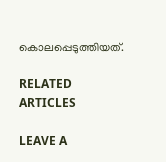കൊലപ്പെടുത്തിയത്.

RELATED ARTICLES

LEAVE A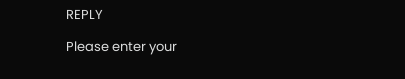REPLY

Please enter your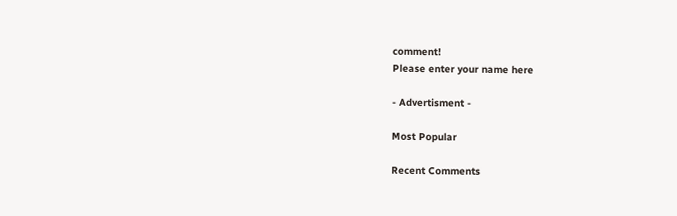comment!
Please enter your name here

- Advertisment -

Most Popular

Recent Comments